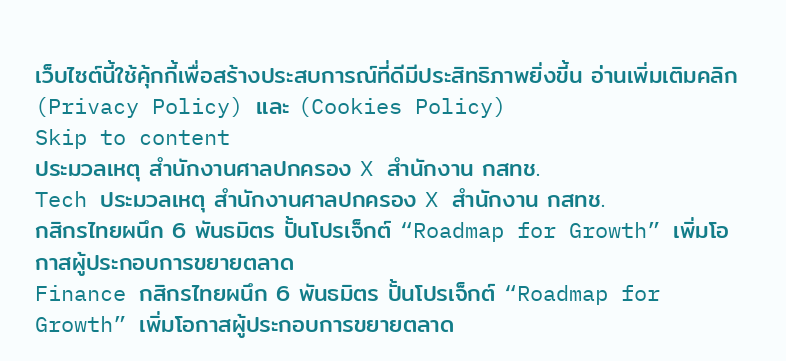เว็บไซต์นี้ใช้คุ้กกี้เพื่อสร้างประสบการณ์ที่ดีมีประสิทธิภาพยิ่งขี้น อ่านเพิ่มเติมคลิก (Privacy Policy) และ (Cookies Policy)
Skip to content
ประมวลเหตุ สำนักงานศาลปกครอง X สำนักงาน กสทช.
Tech ประมวลเหตุ สำนักงานศาลปกครอง X สำนักงาน กสทช.
กสิกรไทยผนึก 6 พันธมิตร ปั้นโปรเจ็กต์ “Roadmap for Growth” เพิ่มโอกาสผู้ประกอบการขยายตลาด
Finance กสิกรไทยผนึก 6 พันธมิตร ปั้นโปรเจ็กต์ “Roadmap for Growth” เพิ่มโอกาสผู้ประกอบการขยายตลาด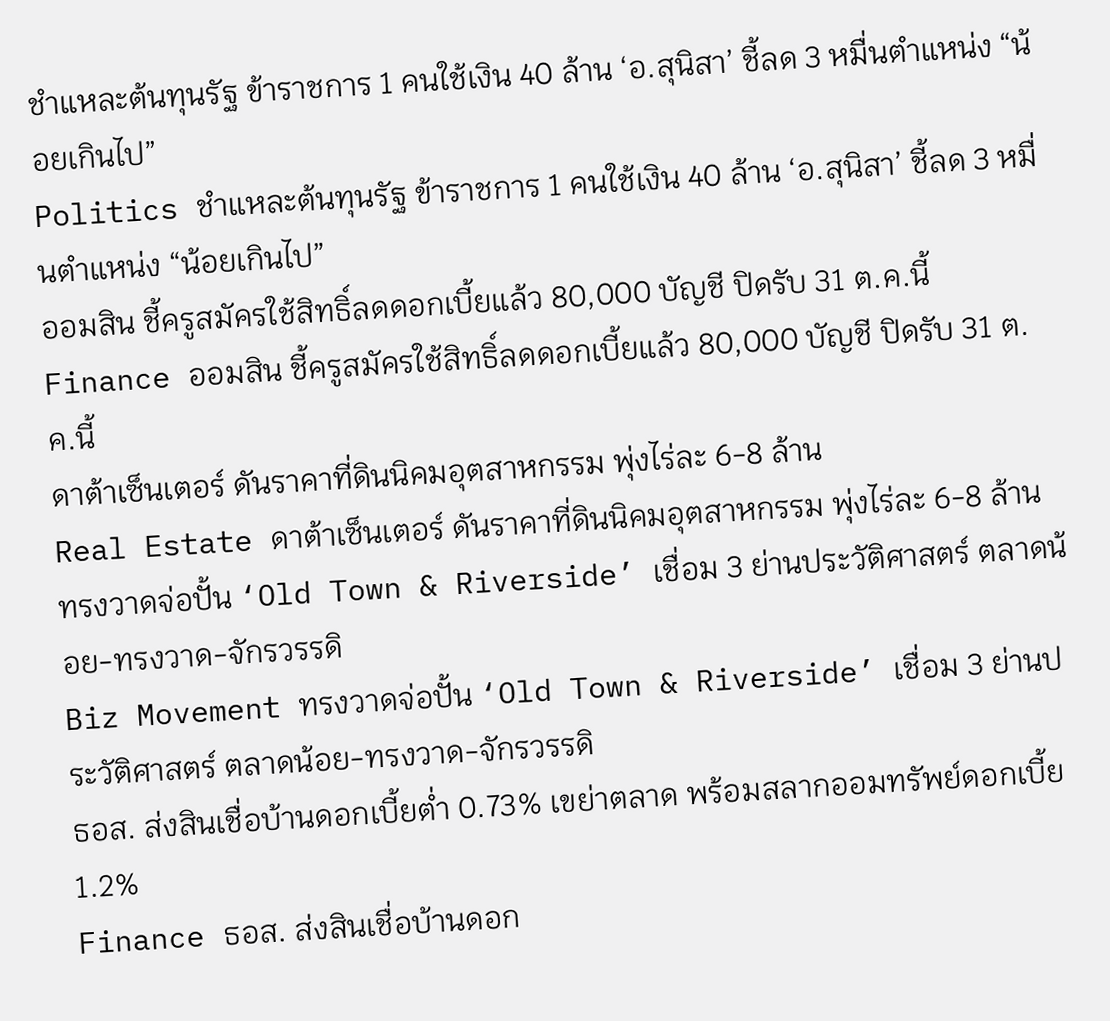ชำแหละต้นทุนรัฐ ข้าราชการ 1 คนใช้เงิน 40 ล้าน ‘อ.สุนิสา’ ชี้ลด 3 หมื่นตำแหน่ง “น้อยเกินไป”
Politics ชำแหละต้นทุนรัฐ ข้าราชการ 1 คนใช้เงิน 40 ล้าน ‘อ.สุนิสา’ ชี้ลด 3 หมื่นตำแหน่ง “น้อยเกินไป”
ออมสิน ชี้ครูสมัครใช้สิทธิ์ลดดอกเบี้ยแล้ว 80,000 บัญชี ปิดรับ 31 ต.ค.นี้
Finance ออมสิน ชี้ครูสมัครใช้สิทธิ์ลดดอกเบี้ยแล้ว 80,000 บัญชี ปิดรับ 31 ต.ค.นี้
ดาต้าเซ็นเตอร์ ดันราคาที่ดินนิคมอุตสาหกรรม พุ่งไร่ละ 6-8 ล้าน
Real Estate ดาต้าเซ็นเตอร์ ดันราคาที่ดินนิคมอุตสาหกรรม พุ่งไร่ละ 6-8 ล้าน
ทรงวาดจ่อปั้น ‘Old Town & Riverside’ เชื่อม 3 ย่านประวัติศาสตร์ ตลาดน้อย-ทรงวาด-จักรวรรดิ
Biz Movement ทรงวาดจ่อปั้น ‘Old Town & Riverside’ เชื่อม 3 ย่านประวัติศาสตร์ ตลาดน้อย-ทรงวาด-จักรวรรดิ
ธอส. ส่งสินเชื่อบ้านดอกเบี้ยต่ำ 0.73% เขย่าตลาด พร้อมสลากออมทรัพย์ดอกเบี้ย 1.2%
Finance ธอส. ส่งสินเชื่อบ้านดอก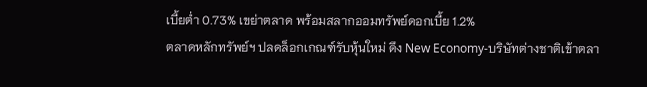เบี้ยต่ำ 0.73% เขย่าตลาด พร้อมสลากออมทรัพย์ดอกเบี้ย 1.2%
ตลาดหลักทรัพย์ฯ ปลดล็อกเกณฑ์รับหุ้นใหม่ ดึง New Economy-บริษัทต่างชาติเข้าตลา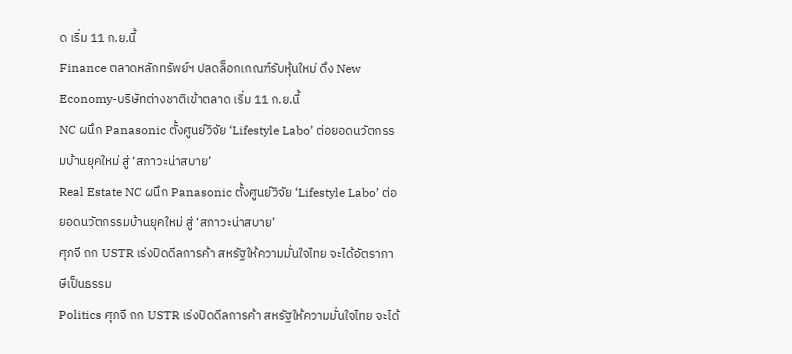ด เริ่ม 11 ก.ย.นี้
Finance ตลาดหลักทรัพย์ฯ ปลดล็อกเกณฑ์รับหุ้นใหม่ ดึง New Economy-บริษัทต่างชาติเข้าตลาด เริ่ม 11 ก.ย.นี้
NC ผนึก Panasonic ตั้งศูนย์วิจัย ‘Lifestyle Labo’ ต่อยอดนวัตกรรมบ้านยุคใหม่ สู่ ‘สภาวะน่าสบาย’
Real Estate NC ผนึก Panasonic ตั้งศูนย์วิจัย ‘Lifestyle Labo’ ต่อยอดนวัตกรรมบ้านยุคใหม่ สู่ ‘สภาวะน่าสบาย’
ศุภจี ถก USTR เร่งปิดดีลการค้า สหรัฐให้ความมั่นใจไทย จะได้อัตราภาษีเป็นธรรม
Politics ศุภจี ถก USTR เร่งปิดดีลการค้า สหรัฐให้ความมั่นใจไทย จะได้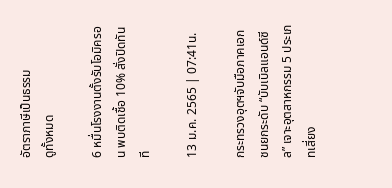อัตราภาษีเป็นธรรม
ดูทั้งหมด

6 หมื่นโรงงานตั้งรับโอมิครอน พบติดเชื้อ 10% สั่งปิดทันที

13 ม.ค. 2565 | 07:41น.

กระทรวงอุตฯจับมือภาคเอกชนยกระดับ “บับเบิลแอนด์ซีล” เจาะอุตสาหกรรม 5 ประเภทเสี่ยง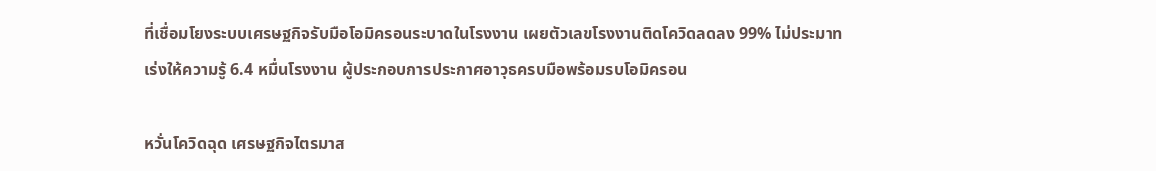ที่เชื่อมโยงระบบเศรษฐกิจรับมือโอมิครอนระบาดในโรงงาน เผยตัวเลขโรงงานติดโควิดลดลง 99% ไม่ประมาท เร่งให้ความรู้ 6.4 หมื่นโรงงาน ผู้ประกอบการประกาศอาวุธครบมือพร้อมรบโอมิครอน

หวั่นโควิดฉุด เศรษฐกิจไตรมาส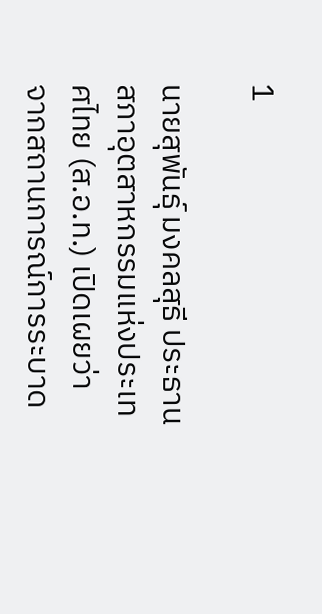1

นายสุพันธุ์ มงคลสุธี ประธานสภาอุตสาหกรรมแห่งประเทศไทย (ส.อ.ท.) เปิดเผยว่า จากสถานการณ์การระบาด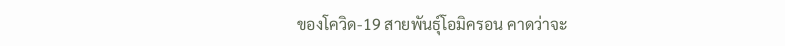ของโควิด-19 สายพันธุ์โอมิครอน คาดว่าจะ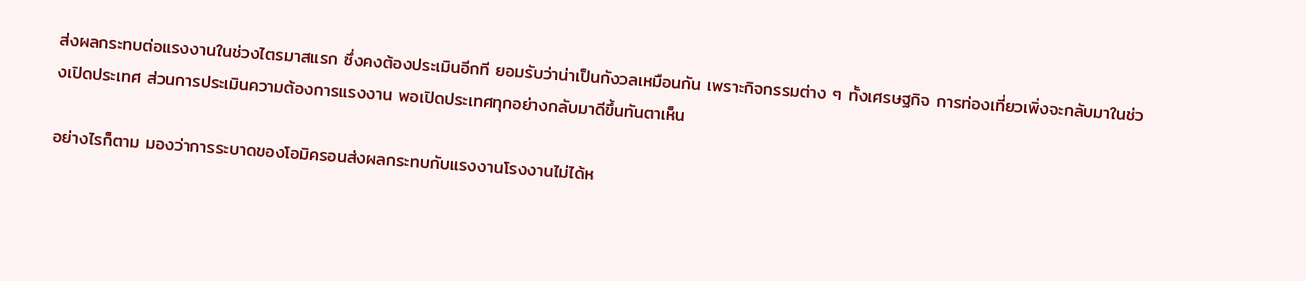ส่งผลกระทบต่อแรงงานในช่วงไตรมาสแรก ซึ่งคงต้องประเมินอีกที ยอมรับว่าน่าเป็นกังวลเหมือนกัน เพราะกิจกรรมต่าง ๆ ทั้งเศรษฐกิจ การท่องเที่ยวเพิ่งจะกลับมาในช่วงเปิดประเทศ ส่วนการประเมินความต้องการแรงงาน พอเปิดประเทศทุกอย่างกลับมาดีขึ้นทันตาเห็น

อย่างไรก็ตาม มองว่าการระบาดของโอมิครอนส่งผลกระทบกับแรงงานโรงงานไม่ได้ห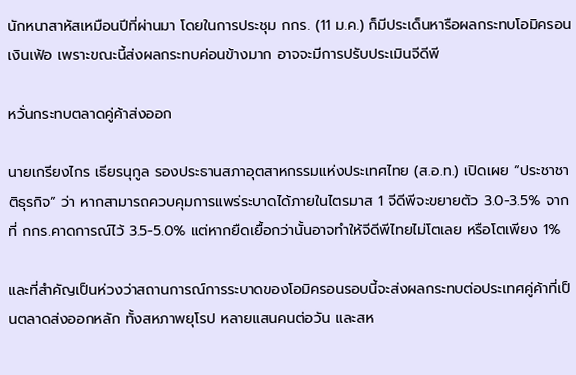นักหนาสาหัสเหมือนปีที่ผ่านมา โดยในการประชุม กกร. (11 ม.ค.) ก็มีประเด็นหารือผลกระทบโอมิครอน เงินเฟ้อ เพราะขณะนี้ส่งผลกระทบค่อนข้างมาก อาจจะมีการปรับประเมินจีดีพี

หวั่นกระทบตลาดคู่ค้าส่งออก

นายเกรียงไกร เธียรนุกูล รองประธานสภาอุตสาหกรรมแห่งประเทศไทย (ส.อ.ท.) เปิดเผย “ประชาชาติธุรกิจ” ว่า หากสามารถควบคุมการแพร่ระบาดได้ภายในไตรมาส 1 จีดีพีจะขยายตัว 3.0-3.5% จากที่ กกร.คาดการณ์ไว้ 3.5-5.0% แต่หากยืดเยื้อกว่านั้นอาจทำให้จีดีพีไทยไม่โตเลย หรือโตเพียง 1%

และที่สำคัญเป็นห่วงว่าสถานการณ์การระบาดของโอมิครอนรอบนี้จะส่งผลกระทบต่อประเทศคู่ค้าที่เป็นตลาดส่งออกหลัก ทั้งสหภาพยุโรป หลายแสนคนต่อวัน และสห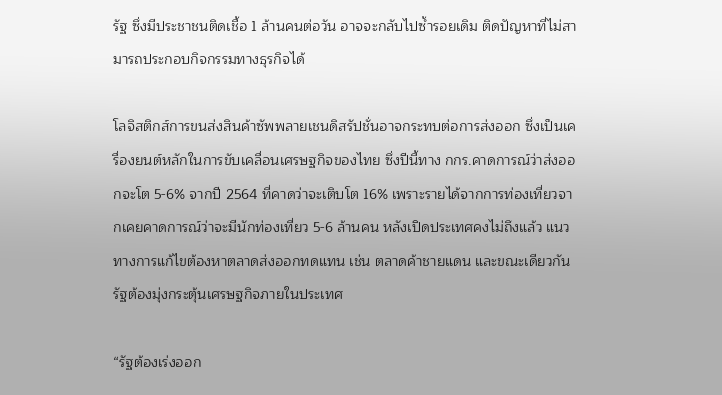รัฐ ซึ่งมีประชาชนติดเชื้อ 1 ล้านคนต่อวัน อาจจะกลับไปซ้ำรอยเดิม ติดปัญหาที่ไม่สามารถประกอบกิจกรรมทางธุรกิจได้

โลจิสติกส์การขนส่งสินค้าซัพพลายเชนดิสรัปชั่นอาจกระทบต่อการส่งออก ซึ่งเป็นเครื่องยนต์หลักในการขับเคลื่อนเศรษฐกิจของไทย ซึ่งปีนี้ทาง กกร.คาดการณ์ว่าส่งออกจะโต 5-6% จากปี 2564 ที่คาดว่าจะเติบโต 16% เพราะรายได้จากการท่องเที่ยวจากเคยคาดการณ์ว่าจะมีนักท่องเที่ยว 5-6 ล้านคน หลังเปิดประเทศคงไม่ถึงแล้ว แนวทางการแก้ไขต้องหาตลาดส่งออกทดแทน เช่น ตลาดค้าชายแดน และขณะเดียวกัน รัฐต้องมุ่งกระตุ้นเศรษฐกิจภายในประเทศ

“รัฐต้องเร่งออก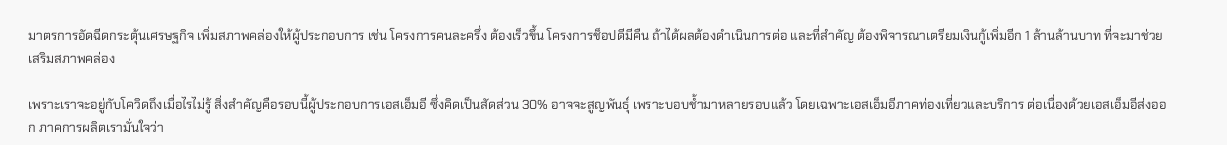มาตรการอัดฉีดกระตุ้นเศรษฐกิจ เพิ่มสภาพคล่องให้ผู้ประกอบการ เช่น โครงการคนละครึ่ง ต้องเร็วขึ้น โครงการช็อปดีมีคืน ถ้าได้ผลต้องดำเนินการต่อ และที่สำคัญ ต้องพิจารณาเตรียมเงินกู้เพิ่มอีก 1 ล้านล้านบาท ที่จะมาช่วยเสริมสภาพคล่อง

เพราะเราจะอยู่กับโควิดถึงเมื่อไรไม่รู้ สิ่งสำคัญคือรอบนี้ผู้ประกอบการเอสเอ็มอี ซึ่งคิดเป็นสัดส่วน 30% อาจจะสูญพันธุ์ เพราะบอบช้ำมาหลายรอบแล้ว โดยเฉพาะเอสเอ็มอีภาคท่องเที่ยวและบริการ ต่อเนื่องด้วยเอสเอ็มอีส่งออก ภาคการผลิตเรามั่นใจว่า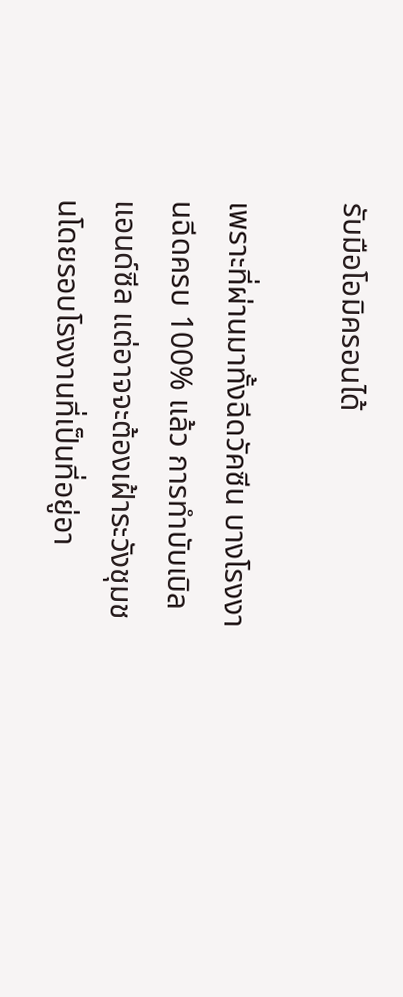รับมือโอมิครอนได้

เพราะที่ผ่านมาทั้งฉีดวัคซีน บางโรงงานฉีดครบ 100% แล้ว การทำบับเบิลแอนด์ซีล แต่อาจจะต้องเฝ้าระวังชุมชนโดยรอบโรงงานที่เป็นที่อยู่อา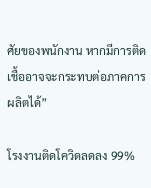ศัยของพนักงาน หากมีการติดเชื้ออาจจะกระทบต่อภาคการผลิตได้”

โรงงานติดโควิดลดลง 99%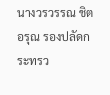นางวรวรรณ ชิตอรุณ รองปลัดกระทรว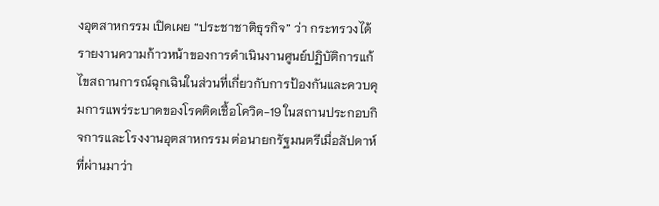งอุตสาหกรรม เปิดเผย “ประชาชาติธุรกิจ” ว่า กระทรวงได้รายงานความก้าวหน้าของการดำเนินงานศูนย์ปฏิบัติการแก้ไขสถานการณ์ฉุกเฉินในส่วนที่เกี่ยวกับการป้องกันและควบคุมการแพร่ระบาดของโรคติดเชื้อโควิด-19 ในสถานประกอบกิจการและโรงงานอุตสาหกรรม ต่อนายกรัฐมนตรีเมื่อสัปดาห์ที่ผ่านมาว่า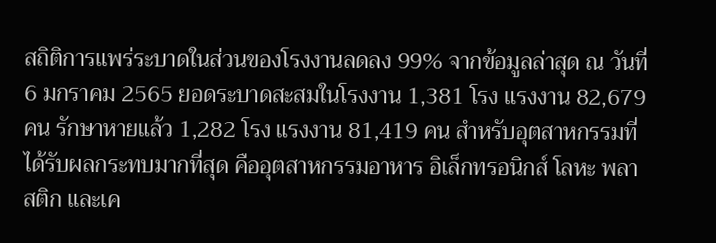สถิติการแพร่ระบาดในส่วนของโรงงานลดลง 99% จากข้อมูลล่าสุด ณ วันที่ 6 มกราคม 2565 ยอดระบาดสะสมในโรงงาน 1,381 โรง แรงงาน 82,679 คน รักษาหายแล้ว 1,282 โรง แรงงาน 81,419 คน สำหรับอุตสาหกรรมที่ได้รับผลกระทบมากที่สุด คืออุตสาหกรรมอาหาร อิเล็กทรอนิกส์ โลหะ พลาสติก และเค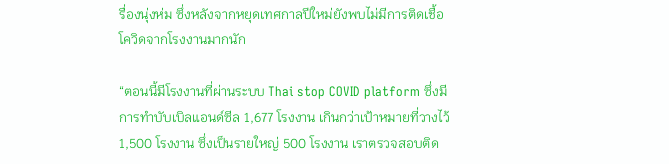รื่องนุ่งห่ม ซึ่งหลังจากหยุดเทศกาลปีใหม่ยังพบไม่มีการติดเชื้อโควิดจากโรงงานมากนัก

“ตอนนี้มีโรงงานที่ผ่านระบบ Thai stop COVID platform ซึ่งมีการทำบับเบิลแอนด์ซีล 1,677 โรงงาน เกินกว่าเป้าหมายที่วางไว้ 1,500 โรงงาน ซึ่งเป็นรายใหญ่ 500 โรงงาน เราตรวจสอบติด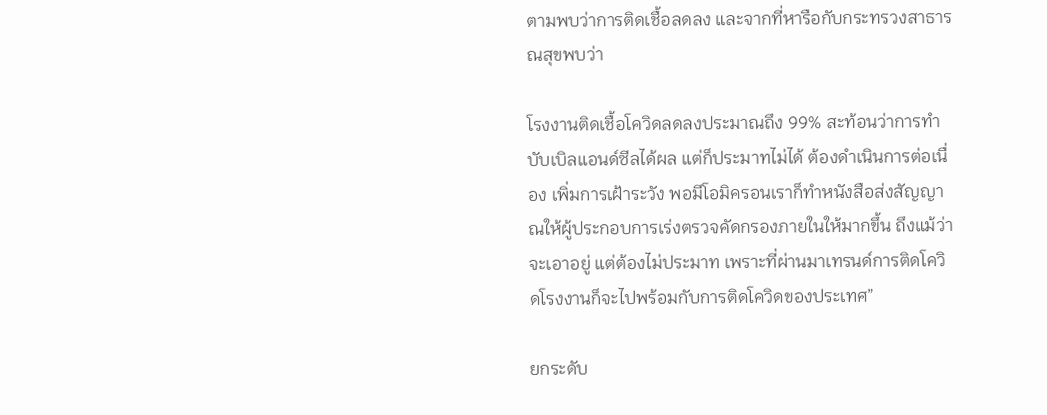ตามพบว่าการติดเชื้อลดลง และจากที่หารือกับกระทรวงสาธารณสุขพบว่า

โรงงานติดเชื้อโควิดลดลงประมาณถึง 99% สะท้อนว่าการทำบับเบิลแอนด์ซีลได้ผล แต่ก็ประมาทไม่ได้ ต้องดำเนินการต่อเนื่อง เพิ่มการเฝ้าระวัง พอมีโอมิครอนเราก็ทำหนังสือส่งสัญญาณให้ผู้ประกอบการเร่งตรวจคัดกรองภายในให้มากขึ้น ถึงแม้ว่าจะเอาอยู่ แต่ต้องไม่ประมาท เพราะที่ผ่านมาเทรนด์การติดโควิดโรงงานก็จะไปพร้อมกับการติดโควิดของประเทศ”

ยกระดับ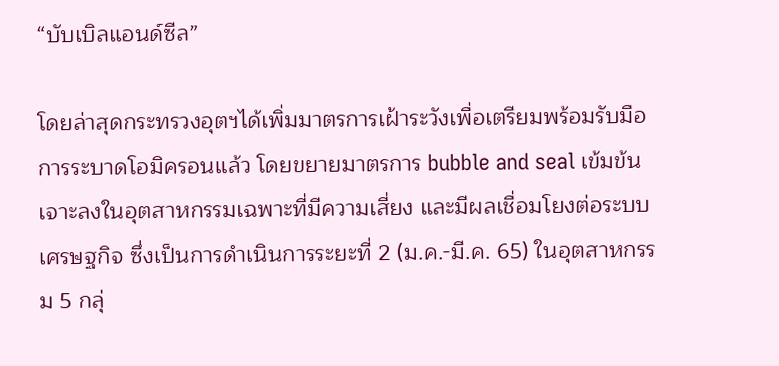“บับเบิลแอนด์ซีล”

โดยล่าสุดกระทรวงอุตฯได้เพิ่มมาตรการเฝ้าระวังเพื่อเตรียมพร้อมรับมือการระบาดโอมิครอนแล้ว โดยขยายมาตรการ bubble and seal เข้มข้น เจาะลงในอุตสาหกรรมเฉพาะที่มีความเสี่ยง และมีผลเชื่อมโยงต่อระบบเศรษฐกิจ ซึ่งเป็นการดำเนินการระยะที่ 2 (ม.ค.-มี.ค. 65) ในอุตสาหกรรม 5 กลุ่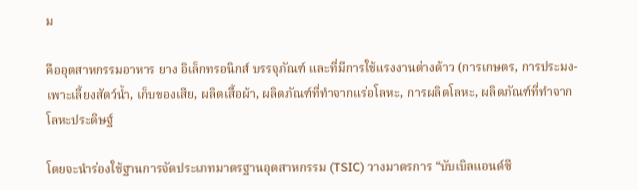ม

คืออุตสาหกรรมอาหาร ยาง อิเล็กทรอนิกส์ บรรจุภัณฑ์ และที่มีการใช้แรงงานต่างด้าว (การเกษตร, การประมง-เพาะเลี้ยงสัตว์น้ำ, เก็บของเสีย, ผลิตเสื้อผ้า, ผลิตภัณฑ์ที่ทําจากแร่อโลหะ, การผลิตโลหะ, ผลิตภัณฑ์ที่ทําจากโลหะประดิษฐ์

โดยจะนำร่องใช้ฐานการจัดประเภทมาตรฐานอุตสาหกรรม (TSIC) วางมาตรการ “บับเบิลแอนด์ซี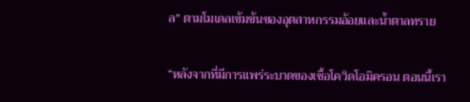ล” ตามโมเดลเข้มข้นของอุตสาหกรรมอ้อยและน้ำตาลทราย

“หลังจากที่มีการแพร่ระบาดของเชื้อโควิดโอมิครอน ตอนนี้เรา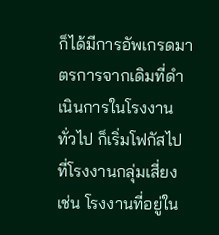ก็ได้มีการอัพเกรดมาตรการจากเดิมที่ดำเนินการในโรงงานทั่วไป ก็เริ่มโฟกัสไปที่โรงงานกลุ่มเสี่ยง เช่น โรงงานที่อยู่ใน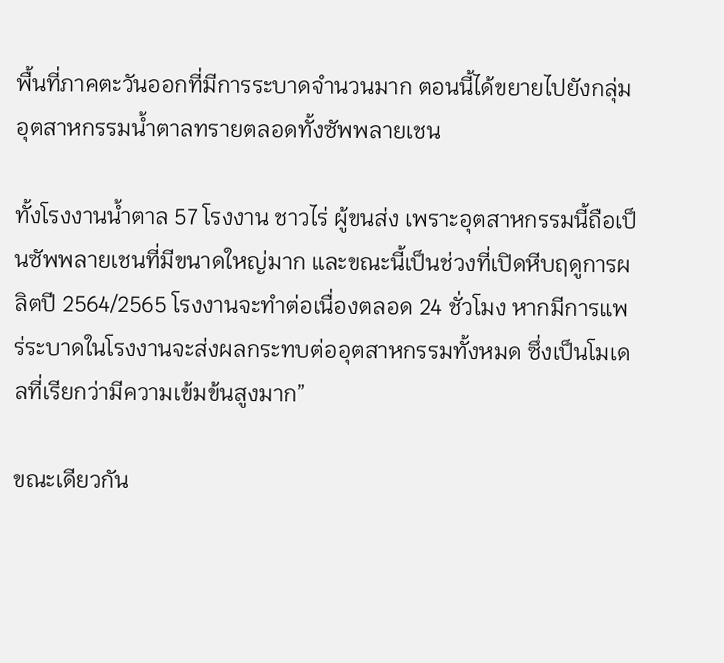พื้นที่ภาคตะวันออกที่มีการระบาดจำนวนมาก ตอนนี้ได้ขยายไปยังกลุ่มอุตสาหกรรมน้ำตาลทรายตลอดทั้งซัพพลายเชน

ทั้งโรงงานน้ำตาล 57 โรงงาน ชาวไร่ ผู้ขนส่ง เพราะอุตสาหกรรมนี้ถือเป็นซัพพลายเชนที่มีขนาดใหญ่มาก และขณะนี้เป็นช่วงที่เปิดหีบฤดูการผลิตปี 2564/2565 โรงงานจะทำต่อเนื่องตลอด 24 ชั่วโมง หากมีการแพร่ระบาดในโรงงานจะส่งผลกระทบต่ออุตสาหกรรมทั้งหมด ซึ่งเป็นโมเดลที่เรียกว่ามีความเข้มข้นสูงมาก”

ขณะเดียวกัน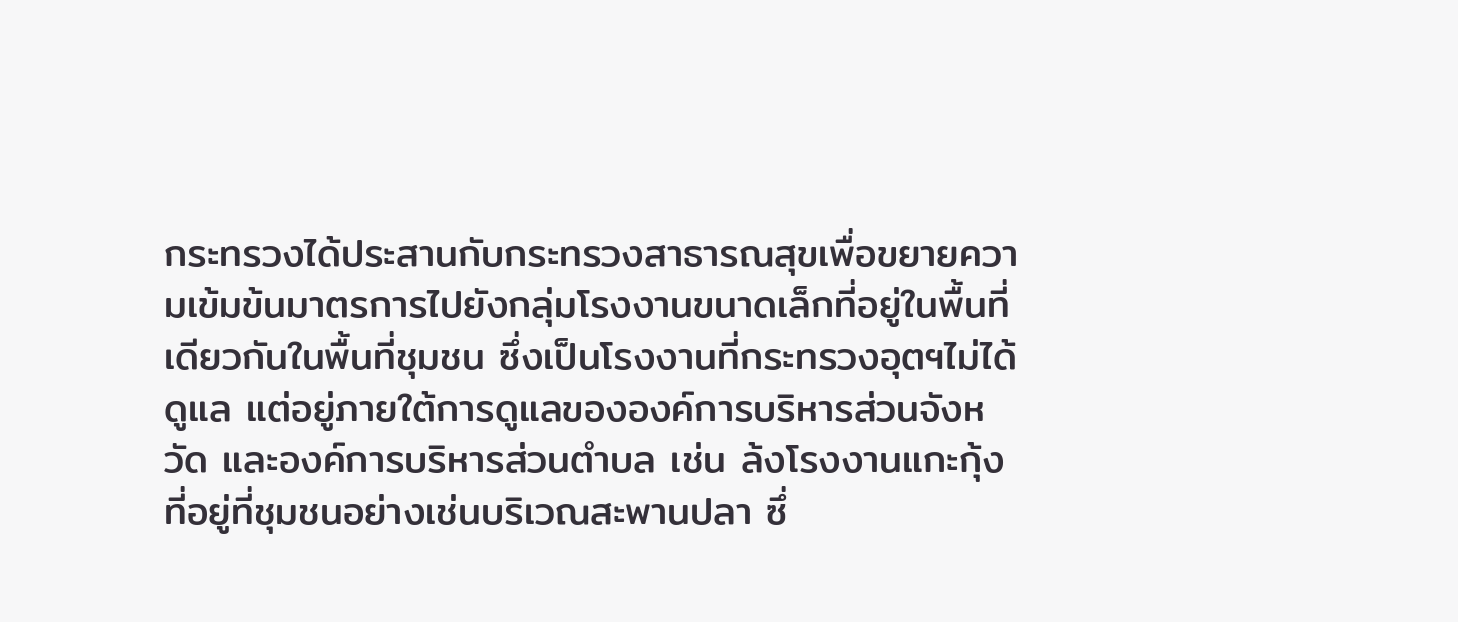กระทรวงได้ประสานกับกระทรวงสาธารณสุขเพื่อขยายความเข้มข้นมาตรการไปยังกลุ่มโรงงานขนาดเล็กที่อยู่ในพื้นที่เดียวกันในพื้นที่ชุมชน ซึ่งเป็นโรงงานที่กระทรวงอุตฯไม่ได้ดูแล แต่อยู่ภายใต้การดูแลขององค์การบริหารส่วนจังหวัด และองค์การบริหารส่วนตำบล เช่น ล้งโรงงานแกะกุ้ง ที่อยู่ที่ชุมชนอย่างเช่นบริเวณสะพานปลา ซึ่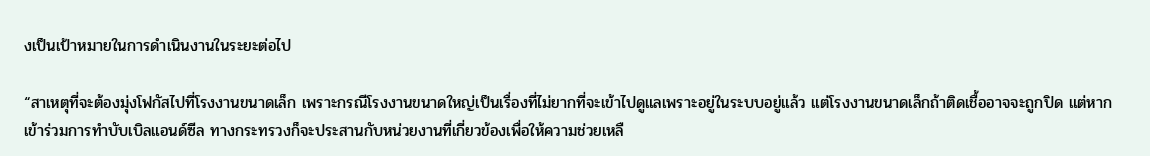งเป็นเป้าหมายในการดำเนินงานในระยะต่อไป

“สาเหตุที่จะต้องมุ่งโฟกัสไปที่โรงงานขนาดเล็ก เพราะกรณีโรงงานขนาดใหญ่เป็นเรื่องที่ไม่ยากที่จะเข้าไปดูแลเพราะอยู่ในระบบอยู่แล้ว แต่โรงงานขนาดเล็กถ้าติดเชื้ออาจจะถูกปิด แต่หากเข้าร่วมการทำบับเบิลแอนด์ซีล ทางกระทรวงก็จะประสานกับหน่วยงานที่เกี่ยวข้องเพื่อให้ความช่วยเหลื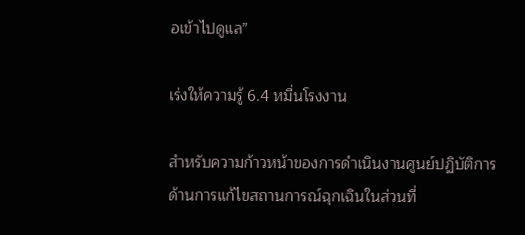อเข้าไปดูแล”

เร่งให้ความรู้ 6.4 หมื่นโรงงาน

สำหรับความก้าวหน้าของการดำเนินงานศูนย์ปฏิบัติการด้านการแก้ไขสถานการณ์ฉุกเฉินในส่วนที่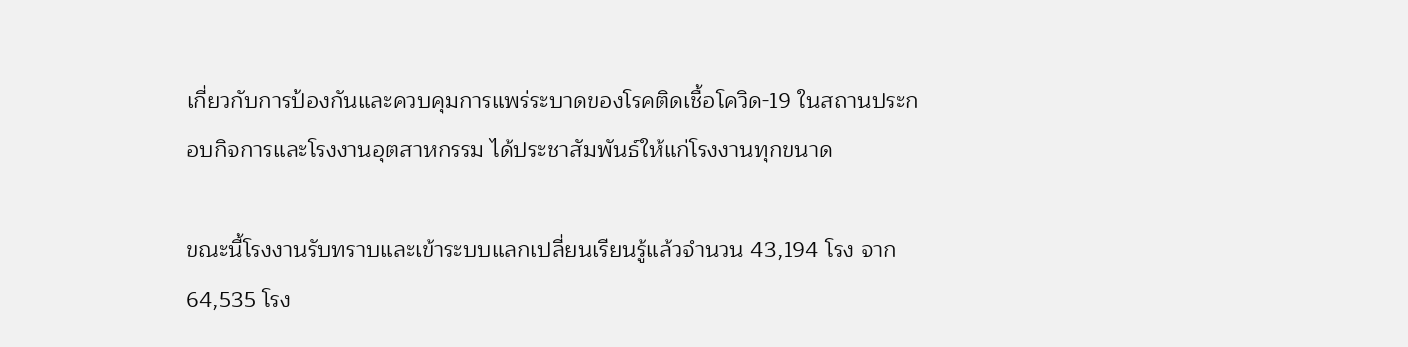เกี่ยวกับการป้องกันและควบคุมการแพร่ระบาดของโรคติดเชื้อโควิด-19 ในสถานประกอบกิจการและโรงงานอุตสาหกรรม ได้ประชาสัมพันธ์ให้แก่โรงงานทุกขนาด

ขณะนี้โรงงานรับทราบและเข้าระบบแลกเปลี่ยนเรียนรู้แล้วจํานวน 43,194 โรง จาก 64,535 โรง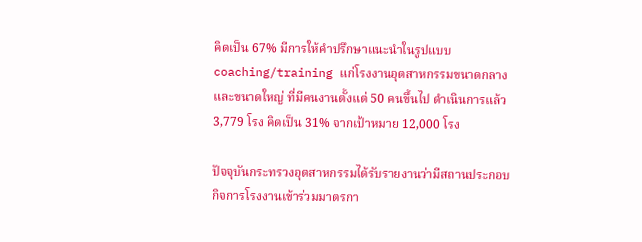คิดเป็น 67% มีการให้คําปรึกษาแนะนําในรูปแบบ coaching/training แก่โรงงานอุตสาหกรรมขนาดกลางและขนาดใหญ่ ที่มีคนงานตั้งแต่ 50 คนขึ้นไป ดําเนินการแล้ว 3,779 โรง คิดเป็น 31% จากเป้าหมาย 12,000 โรง

ปัจจุบันกระทรวงอุตสาหกรรมได้รับรายงานว่ามีสถานประกอบกิจการโรงงานเข้าร่วมมาตรกา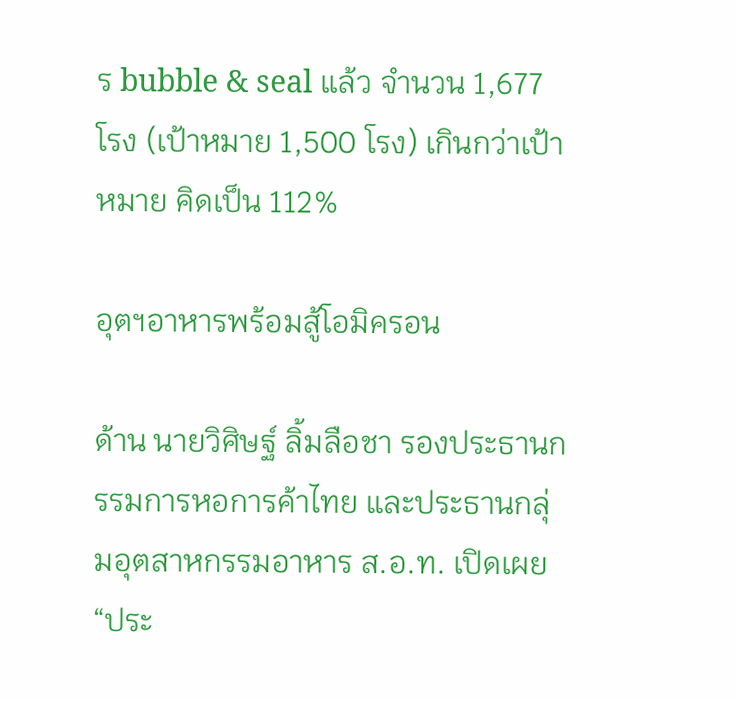ร bubble & seal แล้ว จํานวน 1,677 โรง (เป้าหมาย 1,500 โรง) เกินกว่าเป้าหมาย คิดเป็น 112%

อุตฯอาหารพร้อมสู้โอมิครอน

ด้าน นายวิศิษฐ์ ลิ้มลือชา รองประธานกรรมการหอการค้าไทย และประธานกลุ่มอุตสาหกรรมอาหาร ส.อ.ท. เปิดเผย “ประ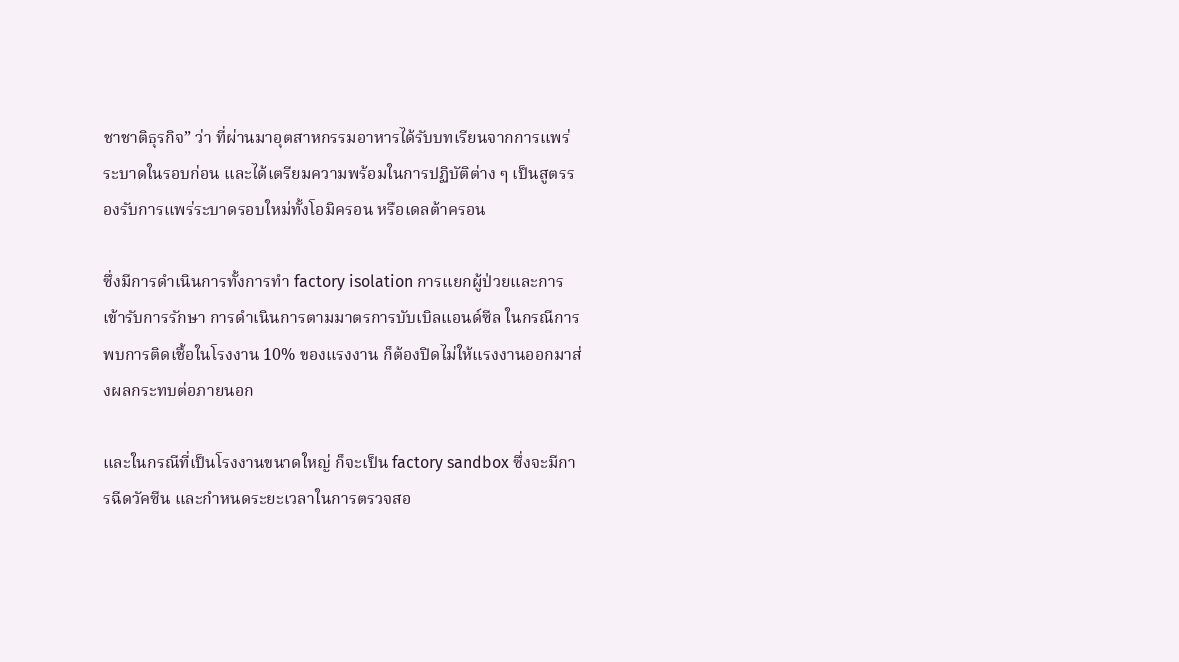ชาชาติธุรกิจ” ว่า ที่ผ่านมาอุตสาหกรรมอาหารได้รับบทเรียนจากการแพร่ระบาดในรอบก่อน และได้เตรียมความพร้อมในการปฏิบัติต่าง ๆ เป็นสูตรรองรับการแพร่ระบาดรอบใหม่ทั้งโอมิครอน หรือเดลต้าครอน

ซึ่งมีการดำเนินการทั้งการทำ factory isolation การแยกผู้ป่วยและการเข้ารับการรักษา การดำเนินการตามมาตรการบับเบิลแอนด์ซีล ในกรณีการพบการติดเชื้อในโรงงาน 10% ของแรงงาน ก็ต้องปิดไม่ให้แรงงานออกมาส่งผลกระทบต่อภายนอก

และในกรณีที่เป็นโรงงานขนาดใหญ่ ก็จะเป็น factory sandbox ซึ่งจะมีการฉีดวัคซีน และกำหนดระยะเวลาในการตรวจสอ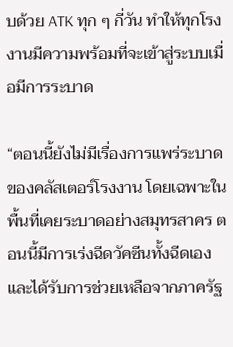บด้วย ATK ทุก ๆ กี่วัน ทำให้ทุกโรงงานมีความพร้อมที่จะเข้าสู่ระบบเมื่อมีการระบาด

“ตอนนี้ยังไม่มีเรื่องการแพร่ระบาดของคลัสเตอร์โรงงาน โดยเฉพาะในพื้นที่เคยระบาดอย่างสมุทรสาคร ตอนนี้มีการเร่งฉีดวัคซีนทั้งฉีดเองและได้รับการช่วยเหลือจากภาครัฐ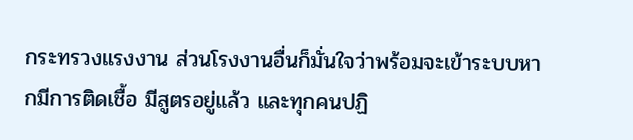กระทรวงแรงงาน ส่วนโรงงานอื่นก็มั่นใจว่าพร้อมจะเข้าระบบหากมีการติดเชื้อ มีสูตรอยู่แล้ว และทุกคนปฏิ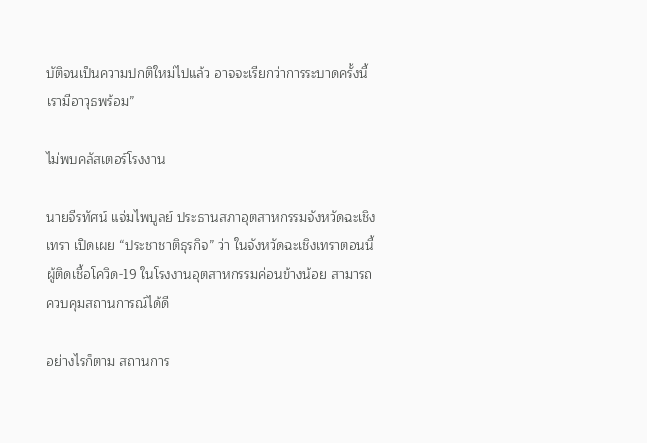บัติจนเป็นความปกติใหม่ไปแล้ว อาจจะเรียกว่าการระบาดครั้งนี้ เรามีอาวุธพร้อม”

ไม่พบคลัสเตอร์โรงงาน

นายจีรทัศน์ แจ่มไพบูลย์ ประธานสภาอุตสาหกรรมจังหวัดฉะเชิงเทรา เปิดเผย “ประชาชาติธุรกิจ” ว่า ในจังหวัดฉะเชิงเทราตอนนี้ผู้ติดเชื้อโควิด-19 ในโรงงานอุตสาหกรรมค่อนข้างน้อย สามารถควบคุมสถานการณ์ได้ดี

อย่างไรก็ตาม สถานการ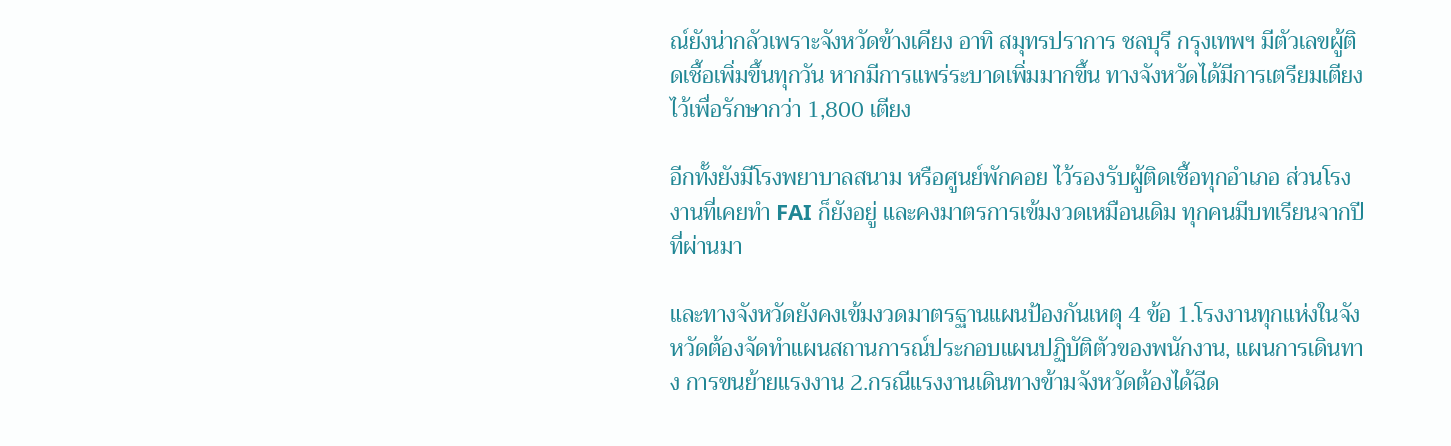ณ์ยังน่ากลัวเพราะจังหวัดข้างเคียง อาทิ สมุทรปราการ ชลบุรี กรุงเทพฯ มีตัวเลขผู้ติดเชื้อเพิ่มขึ้นทุกวัน หากมีการแพร่ระบาดเพิ่มมากขึ้น ทางจังหวัดได้มีการเตรียมเตียงไว้เพื่อรักษากว่า 1,800 เตียง

อีกทั้งยังมีโรงพยาบาลสนาม หรือศูนย์พักคอย ไว้รองรับผู้ติดเชื้อทุกอำเภอ ส่วนโรงงานที่เคยทำ FAI ก็ยังอยู่ และคงมาตรการเข้มงวดเหมือนเดิม ทุกคนมีบทเรียนจากปีที่ผ่านมา

และทางจังหวัดยังคงเข้มงวดมาตรฐานแผนป้องกันเหตุ 4 ข้อ 1.โรงงานทุกแห่งในจังหวัดต้องจัดทำแผนสถานการณ์ประกอบแผนปฏิบัติตัวของพนักงาน, แผนการเดินทาง การขนย้ายแรงงาน 2.กรณีแรงงานเดินทางข้ามจังหวัดต้องได้ฉีด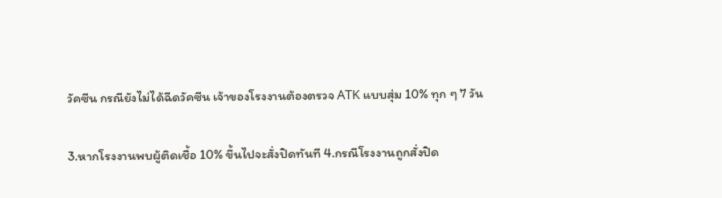วัคซีน กรณียังไม่ได้ฉีดวัคซีน เจ้าของโรงงานต้องตรวจ ATK แบบสุ่ม 10% ทุก ๆ 7 วัน

3.หากโรงงานพบผู้ติดเชื้อ 10% ขึ้นไปจะสั่งปิดทันที 4.กรณีโรงงานถูกสั่งปิด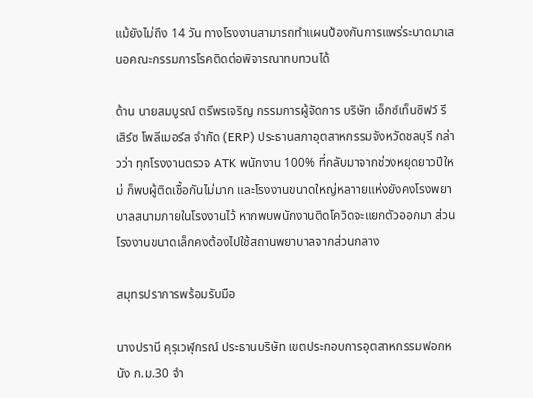แม้ยังไม่ถึง 14 วัน ทางโรงงานสามารถทำแผนป้องกันการแพร่ระบาดมาเสนอคณะกรรมการโรคติดต่อพิจารณาทบทวนได้

ด้าน นายสมบูรณ์ ตรีพรเจริญ กรรมการผู้จัดการ บริษัท เอ็กซ์เท็นซิฟว์ รีเสิร์ซ โพลีเมอร์ส จำกัด (ERP) ประธานสภาอุตสาหกรรมจังหวัดชลบุรี กล่าวว่า ทุกโรงงานตรวจ ATK พนักงาน 100% ที่กลับมาจากช่วงหยุดยาวปีใหม่ ก็พบผู้ติดเชื้อกันไม่มาก และโรงงานขนาดใหญ่หลาายแห่งยังคงโรงพยาบาลสนามภายในโรงงานไว้ หากพบพนักงานติดโควิดจะแยกตัวออกมา ส่วนโรงงานขนาดเล็กคงต้องไปใช้สถานพยาบาลจากส่วนกลาง

สมุทรปราการพร้อมรับมือ

นางปรานี คุรุเวฬุกรณ์ ประธานบริษัท เขตประกอบการอุตสาหกรรมฟอกหนัง ก.ม.30 จำ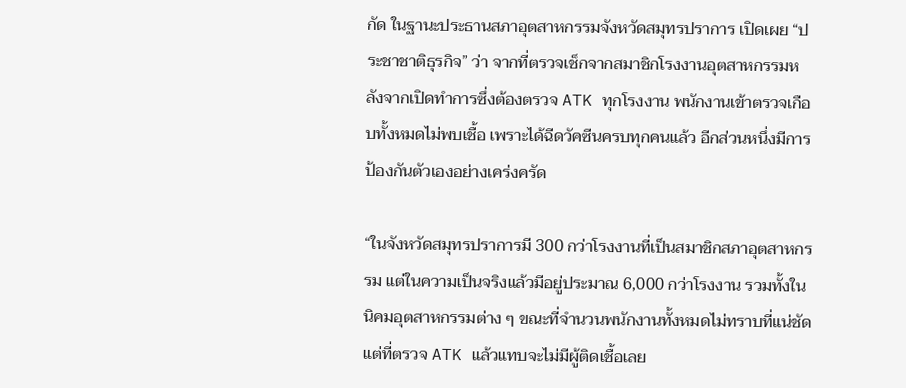กัด ในฐานะประธานสภาอุตสาหกรรมจังหวัดสมุทรปราการ เปิดเผย “ประชาชาติธุรกิจ” ว่า จากที่ตรวจเช็กจากสมาชิกโรงงานอุตสาหกรรมหลังจากเปิดทำการซึ่งต้องตรวจ ATK ทุกโรงงาน พนักงานเข้าตรวจเกือบทั้งหมดไม่พบเชื้อ เพราะได้ฉีดวัคซีนครบทุกคนแล้ว อีกส่วนหนึ่งมีการป้องกันตัวเองอย่างเคร่งครัด

“ในจังหวัดสมุทรปราการมี 300 กว่าโรงงานที่เป็นสมาชิกสภาอุตสาหกรรม แต่ในความเป็นจริงแล้วมีอยู่ประมาณ 6,000 กว่าโรงงาน รวมทั้งในนิคมอุตสาหกรรมต่าง ๆ ขณะที่จำนวนพนักงานทั้งหมดไม่ทราบที่แน่ชัด แต่ที่ตรวจ ATK แล้วแทบจะไม่มีผู้ติดเชื้อเลย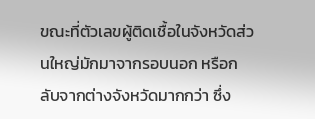ขณะที่ตัวเลขผู้ติดเชื้อในจังหวัดส่วนใหญ่มักมาจากรอบนอก หรือกลับจากต่างจังหวัดมากกว่า ซึ่ง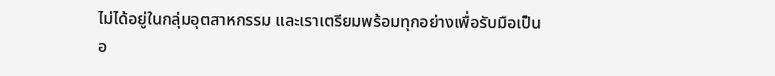ไม่ได้อยู่ในกลุ่มอุตสาหกรรม และเราเตรียมพร้อมทุกอย่างเพื่อรับมือเป็นอ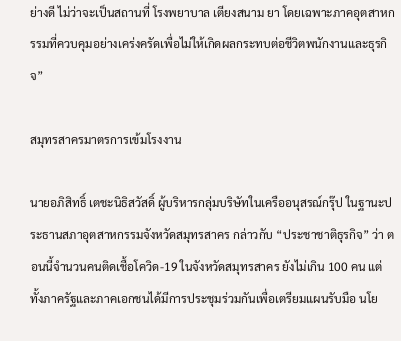ย่างดี ไม่ว่าจะเป็นสถานที่ โรงพยาบาล เตียงสนาม ยา โดยเฉพาะภาคอุตสาหกรรมที่ควบคุมอย่างเคร่งครัดเพื่อไม่ให้เกิดผลกระทบต่อชีวิตพนักงานและธุรกิจ”

สมุทรสาครมาตรการเข้มโรงงาน

นายอภิสิทธิ์ เตชะนิธิสวัสดิ์ ผู้บริหารกลุ่มบริษัทในเครืออนุสรณ์กรุ๊ป ในฐานะประธานสภาอุตสาหกรรมจังหวัดสมุทรสาคร กล่าวกับ “ประชาชาติธุรกิจ” ว่า ตอนนี้จำนวนคนติดเชื้อโควิด-19 ในจังหวัดสมุทรสาคร ยังไม่เกิน 100 คน แต่ทั้งภาครัฐและภาคเอกชนได้มีการประชุมร่วมกันเพื่อเตรียมแผนรับมือ นโย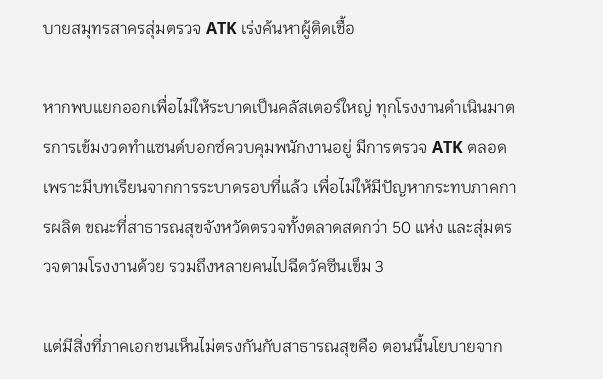บายสมุทรสาครสุ่มตรวจ ATK เร่งค้นหาผู้ติดเชื้อ

หากพบแยกออกเพื่อไม่ให้ระบาดเป็นคลัสเตอร์ใหญ่ ทุกโรงงานดำเนินมาตรการเข้มงวดทำแซนด์บอกซ์ควบคุมพนักงานอยู่ มีการตรวจ ATK ตลอด เพราะมีบทเรียนจากการระบาดรอบที่แล้ว เพื่อไม่ให้มีปัญหากระทบภาคการผลิต ขณะที่สาธารณสุขจังหวัดตรวจทั้งตลาดสดกว่า 50 แห่ง และสุ่มตรวจตามโรงงานด้วย รวมถึงหลายคนไปฉีดวัคซีนเข็ม 3

แต่มีสิ่งที่ภาคเอกชนเห็นไม่ตรงกันกับสาธารณสุขคือ ตอนนี้นโยบายจาก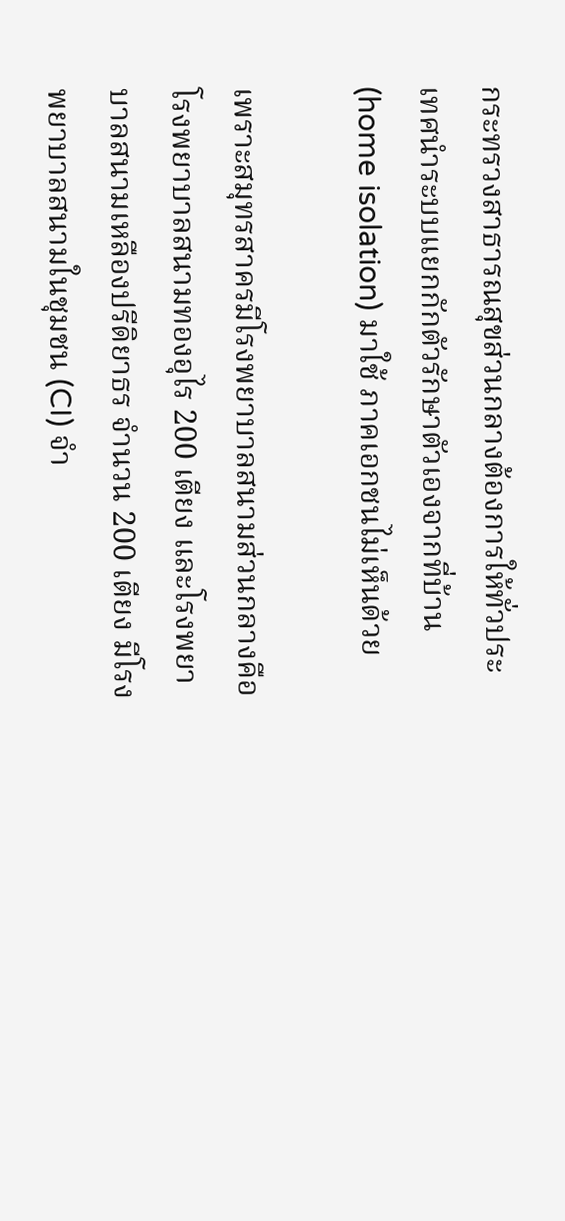กระทรวงสาธารณสุขส่วนกลางต้องการให้ทั่วประเทศนำระบบแยกกักตัวรักษาตัวเองจากที่บ้าน (home isolation) มาใช้ ภาคเอกชนไม่เห็นด้วย

เพราะสมุทรสาครมีโรงพยาบาลสนามส่วนกลางคือ โรงพยาบาลสนามทองอุไร 200 เตียง และโรงพยาบาลสนามเหลืองปรีดิยาธร จำนวน 200 เตียง มีโรงพยาบาลสนามในชุมชน (CI) จำ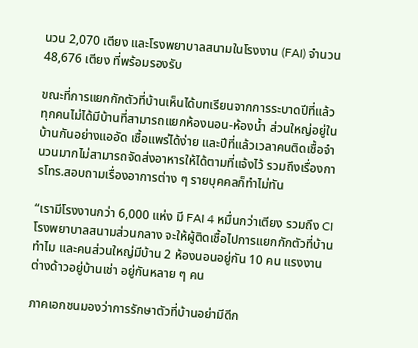นวน 2,070 เตียง และโรงพยาบาลสนามในโรงงาน (FAI) จำนวน 48,676 เตียง ที่พร้อมรองรับ

ขณะที่การแยกกักตัวที่บ้านเห็นได้บทเรียนจากการระบาดปีที่แล้ว ทุกคนไม่ได้มีบ้านที่สามารถแยกห้องนอน-ห้องน้ำ ส่วนใหญ่อยู่ในบ้านกันอย่างแออัด เชื้อแพร่ได้ง่าย และปีที่แล้วเวลาคนติดเชื้อจำนวนมากไม่สามารถจัดส่งอาหารให้ได้ตามที่แจ้งไว้ รวมถึงเรื่องการโทร.สอบถามเรื่องอาการต่าง ๆ รายบุคคลก็ทำไม่ทัน

“เรามีโรงงานกว่า 6,000 แห่ง มี FAI 4 หมื่นกว่าเตียง รวมถึง CI โรงพยาบาลสนามส่วนกลาง จะให้ผู้ติดเชื้อไปการแยกกักตัวที่บ้านทำไม และคนส่วนใหญ่มีบ้าน 2 ห้องนอนอยู่กัน 10 คน แรงงานต่างด้าวอยู่บ้านเช่า อยู่กันหลาย ๆ คน

ภาคเอกชนมองว่าการรักษาตัวที่บ้านอย่ามีดีก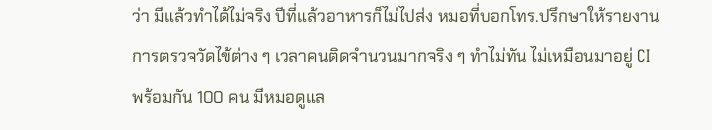ว่า มีแล้วทำได้ไม่จริง ปีที่แล้วอาหารก็ไม่ไปส่ง หมอที่บอกโทร.ปรึกษาให้รายงานการตรวจวัดไข้ต่าง ๆ เวลาคนติดจำนวนมากจริง ๆ ทำไม่ทัน ไม่เหมือนมาอยู่ CI พร้อมกัน 100 คน มีหมอดูแล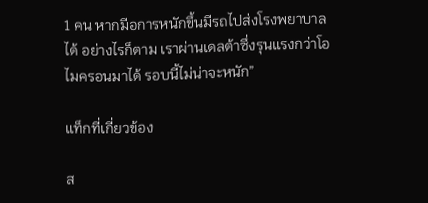1 คน หากมีอการหนักขึ้นมีรถไปส่งโรงพยาบาลได้ อย่างไรก็ตาม เราผ่านเดลต้าซึ่งรุนแรงกว่าโอไมครอนมาได้ รอบนี้ไม่น่าจะหนัก”

แท็กที่เกี่ยวข้อง

ส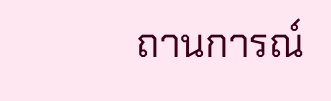ถานการณ์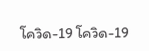โควิด-19 โควิด-19